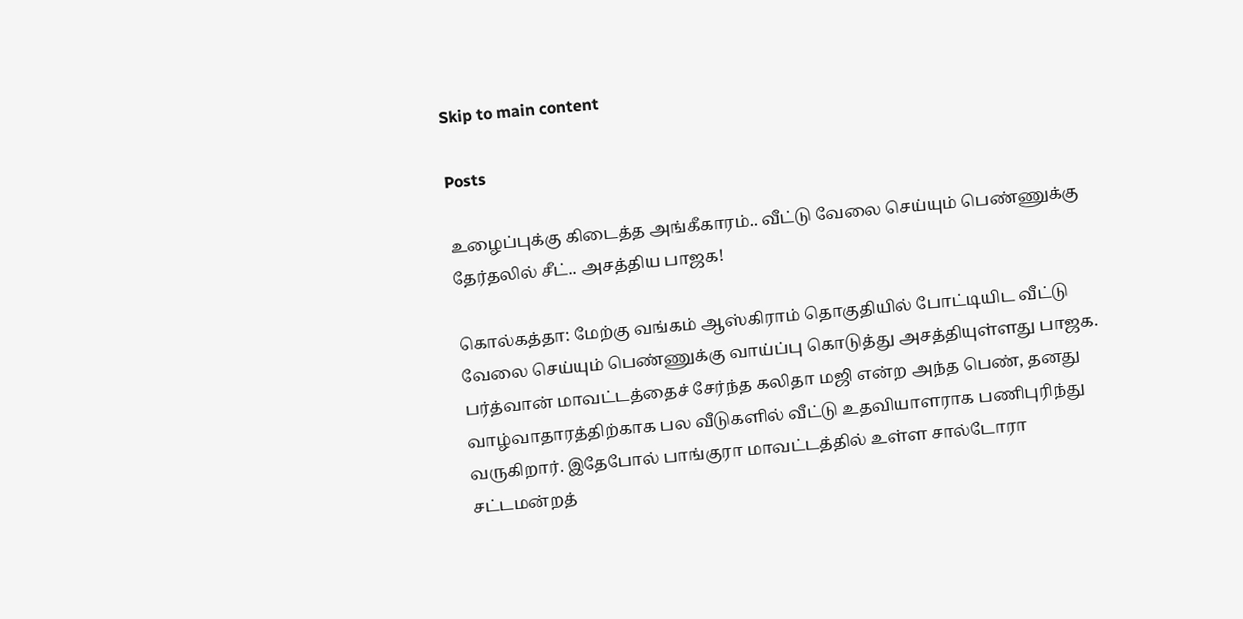Skip to main content

Posts

உழைப்புக்கு கிடைத்த அங்கீகாரம்.. வீட்டு வேலை செய்யும் பெண்ணுக்கு தேர்தலில் சீட்.. அசத்திய பாஜக!

கொல்கத்தா: மேற்கு வங்கம் ஆஸ்கிராம் தொகுதியில் போட்டியிட வீட்டு வேலை செய்யும் பெண்ணுக்கு வாய்ப்பு கொடுத்து அசத்தியுள்ளது பாஜக. பர்த்வான் மாவட்டத்தைச் சேர்ந்த கலிதா மஜி என்ற அந்த பெண், தனது வாழ்வாதாரத்திற்காக பல வீடுகளில் வீட்டு உதவியாளராக பணிபுரிந்து வருகிறார். இதேபோல் பாங்குரா மாவட்டத்தில் உள்ள சால்டோரா சட்டமன்றத்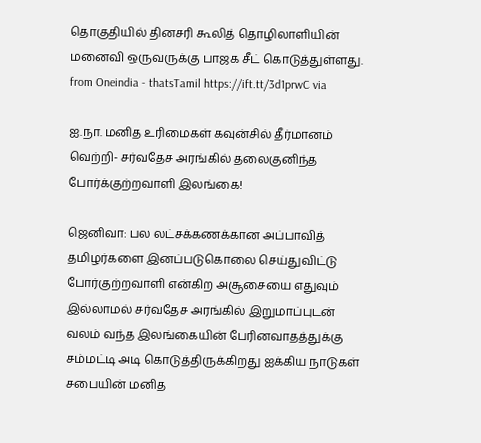தொகுதியில் தினசரி கூலித் தொழிலாளியின் மனைவி ஒருவருக்கு பாஜக சீட் கொடுத்துள்ளது.   from Oneindia - thatsTamil https://ift.tt/3d1prwC via

ஐ.நா. மனித உரிமைகள் கவுன்சில் தீர்மானம் வெற்றி- சர்வதேச அரங்கில் தலைகுனிந்த போர்க்குற்றவாளி இலங்கை!

ஜெனிவா: பல லட்சக்கணக்கான அப்பாவித் தமிழர்களை இனப்படுகொலை செய்துவிட்டு போர்குற்றவாளி என்கிற அசூசையை எதுவும் இல்லாமல் சர்வதேச அரங்கில் இறுமாப்புடன் வலம் வந்த இலங்கையின் பேரினவாதத்துக்கு சம்மட்டி அடி கொடுத்திருக்கிறது ஐக்கிய நாடுகள் சபையின் மனித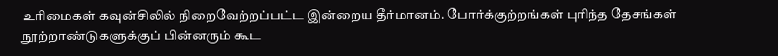உரிமைகள் கவுன்சிலில் நிறைவேற்றப்பட்ட இன்றைய தீர்மானம். போர்க்குற்றங்கள் புரிந்த தேசங்கள் நூற்றாண்டுகளுக்குப் பின்னரும் கூட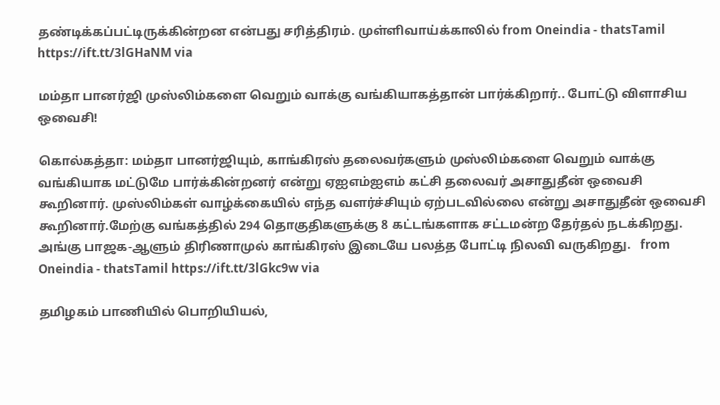தண்டிக்கப்பட்டிருக்கின்றன என்பது சரித்திரம். முள்ளிவாய்க்காலில் from Oneindia - thatsTamil https://ift.tt/3lGHaNM via

மம்தா பானர்ஜி முஸ்லிம்களை வெறும் வாக்கு வங்கியாகத்தான் பார்க்கிறார்.. போட்டு விளாசிய ஒவைசி!

கொல்கத்தா: மம்தா பானர்ஜியும், காங்கிரஸ் தலைவர்களும் முஸ்லிம்களை வெறும் வாக்கு வங்கியாக மட்டுமே பார்க்கின்றனர் என்று ஏஐஎம்ஐஎம் கட்சி தலைவர் அசாதுதீன் ஒவைசி கூறினார். முஸ்லிம்கள் வாழ்க்கையில் எந்த வளர்ச்சியும் ஏற்படவில்லை என்று அசாதுதீன் ஒவைசி கூறினார்.மேற்கு வங்கத்தில் 294 தொகுதிகளுக்கு 8 கட்டங்களாக சட்டமன்ற தேர்தல் நடக்கிறது. அங்கு பாஜக-ஆளும் திரிணாமுல் காங்கிரஸ் இடையே பலத்த போட்டி நிலவி வருகிறது.   from Oneindia - thatsTamil https://ift.tt/3lGkc9w via

தமிழகம் பாணியில் பொறியியல்,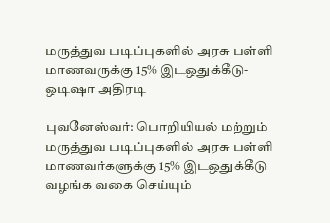மருத்துவ படிப்புகளில் அரசு பள்ளி மாணவருக்கு 15% இடஒதுக்கீடு-ஒடிஷா அதிரடி

புவனேஸ்வர்: பொறியியல் மற்றும் மருத்துவ படிப்புகளில் அரசு பள்ளி மாணவர்களுக்கு 15% இடஒதுக்கீடு வழங்க வகை செய்யும்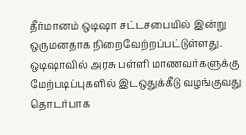தீர்மானம் ஒடிஷா சட்டசபையில் இன்று ஒருமனதாக நிறைவேற்றப்பட்டுள்ளது. ஒடிஷாவில் அரசு பள்ளி மாணவர்களுக்கு மேற்படிப்புகளில் இடஒதுக்கீடு வழங்குவது தொடர்பாக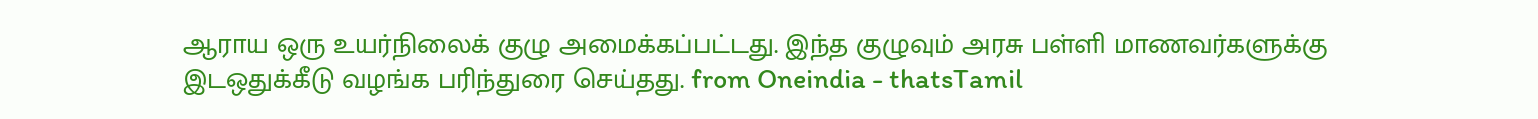ஆராய ஒரு உயர்நிலைக் குழு அமைக்கப்பட்டது. இந்த குழுவும் அரசு பள்ளி மாணவர்களுக்கு இடஒதுக்கீடு வழங்க பரிந்துரை செய்தது. from Oneindia - thatsTamil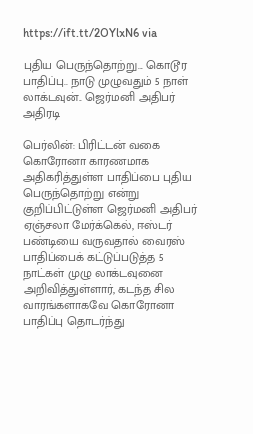https://ift.tt/2OYlxN6 via

புதிய பெருந்தொற்று... கொடூர பாதிப்பு.. நாடு முழுவதும் 5 நாள் லாக்டவுன்.. ஜெர்மனி அதிபர் அதிரடி

பெர்லின்: பிரிட்டன் வகை கொரோனா காரணமாக அதிகரித்துள்ள பாதிப்பை புதிய பெருந்தொற்று என்று குறிப்பிட்டுள்ள ஜெர்மனி அதிபர் ஏஞ்சலா மேர்க்கெல், ஈஸ்டர் பண்டியை வருவதால் வைரஸ் பாதிப்பைக் கட்டுப்படுத்த 5 நாட்கள் முழு லாக்டவுனை அறிவித்துள்ளார், கடந்த சில வாரங்களாகவே கொரோனா பாதிப்பு தொடர்ந்து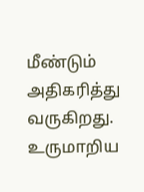மீண்டும் அதிகரித்து வருகிறது. உருமாறிய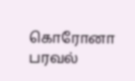கொரோனா பரவல்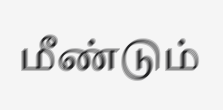மீண்டும்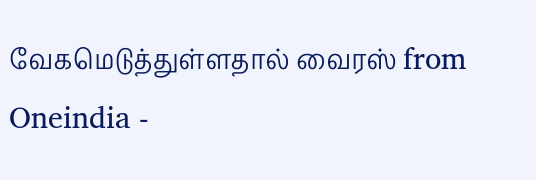வேகமெடுத்துள்ளதால் வைரஸ் from Oneindia -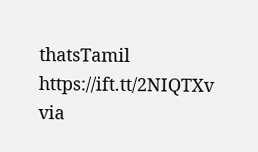thatsTamil https://ift.tt/2NIQTXv via